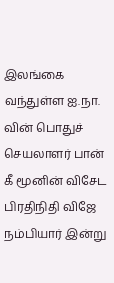இலங்கை வந்துள்ள ஐ.நா. வின் பொதுச் செயலாளர் பான் கீ மூனின் விசேட பிரதிநிதி விஜே நம்பியார் இன்று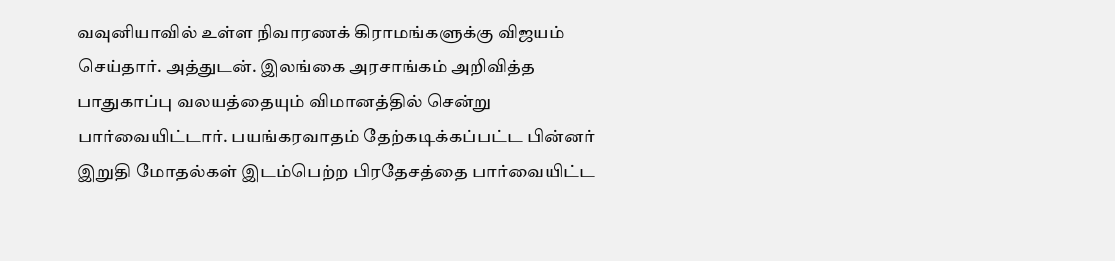வவுனியாவில் உள்ள நிவாரணக் கிராமங்களுக்கு விஜயம் செய்தார். அத்துடன். இலங்கை அரசாங்கம் அறிவித்த பாதுகாப்பு வலயத்தையும் விமானத்தில் சென்று பார்வையிட்டார். பயங்கரவாதம் தேற்கடிக்கப்பட்ட பின்னர் இறுதி மோதல்கள் இடம்பெற்ற பிரதேசத்தை பார்வையிட்ட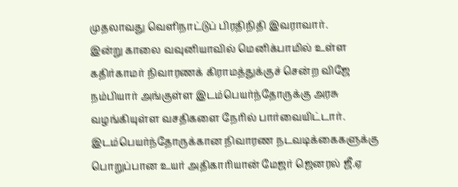முதலாவது வெளிநாட்டுப் பிரதிநிதி இவராவார்.
இன்று காலை வவுனியாவில் மெனிக்பாமில் உள்ள கதிர்காமர் நிவாரணக் கிராமத்துக்குச் சென்ற விஜே நம்பியார் அங்குள்ள இடம்பெயர்ந்தோருக்கு அரசு வழங்கியுள்ள வசதிகளை நேரில் பார்வையிட்டார்.
இடம்பெயர்ந்தோருக்கான நிவாரண நடவடிக்கைகளுக்கு பொறுப்பான உயர் அதிகாரியான் மேஜர் ஜெனரல் ஜீ.ஏ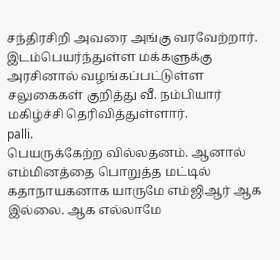சந்திரசிறி அவரை அங்கு வரவேற்றார். இடம்பெயர்ந்துள்ள மக்களுக்கு அரசினால் வழங்கப்பட்டுள்ள சலுகைகள் குறித்து வீ. நம்பியார் மகிழ்ச்சி தெரிவித்துள்ளார்.
palli.
பெயருக்கேற்ற வில்லதனம். ஆனால் எம்மினத்தை பொறுத்த மட்டில் கதாநாயகனாக யாருமே எம்ஜிஆர் ஆக இல்லை. ஆக எல்லாமே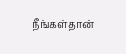நீங்கள்தான்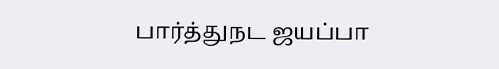பார்த்துநட ஜயப்பா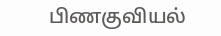பிணகுவியல்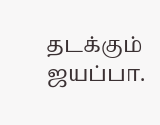தடக்கும் ஜயப்பா.